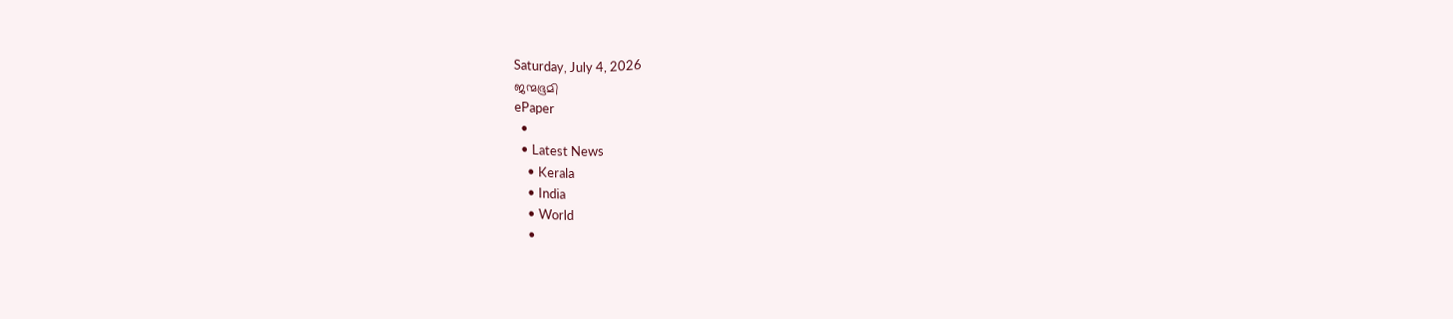Saturday, July 4, 2026
ജന്മഭൂമി
ePaper
  •
  • Latest News
    • Kerala
    • India
    • World
    •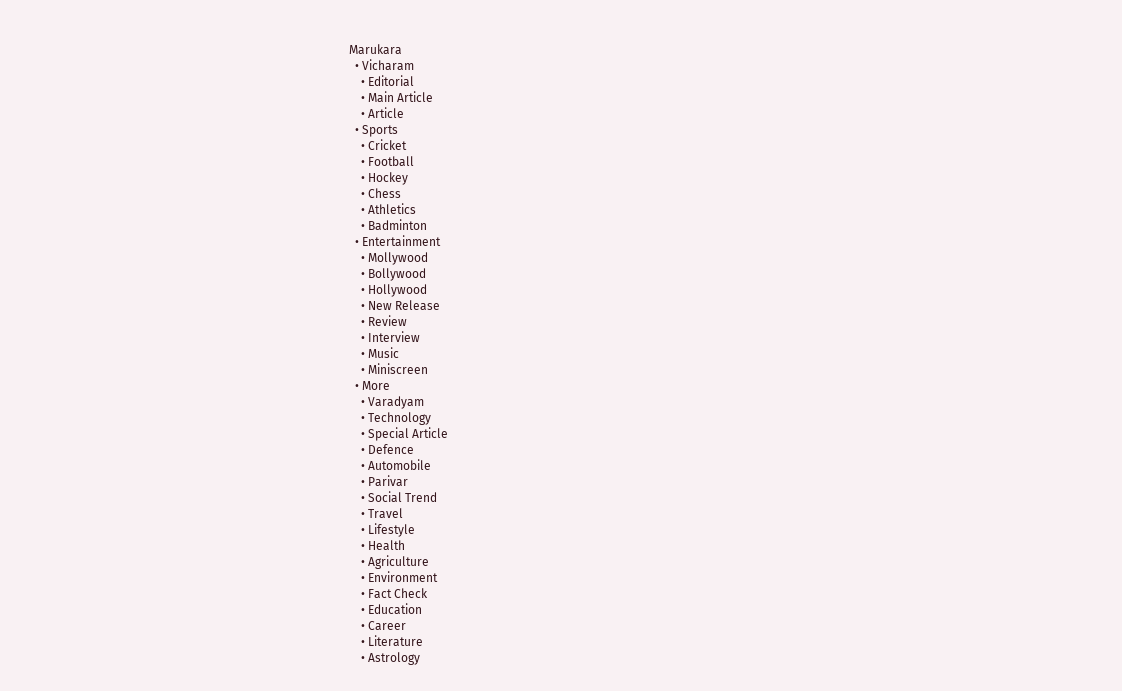Marukara
  • Vicharam
    • Editorial
    • Main Article
    • Article
  • Sports
    • Cricket
    • Football
    • Hockey
    • Chess
    • Athletics
    • Badminton
  • Entertainment
    • Mollywood
    • Bollywood
    • Hollywood
    • New Release
    • Review
    • Interview
    • Music
    • Miniscreen
  • More
    • Varadyam
    • Technology
    • Special Article
    • Defence
    • Automobile
    • Parivar
    • Social Trend
    • Travel
    • Lifestyle
    • Health
    • Agriculture
    • Environment
    • Fact Check
    • Education
    • Career
    • Literature
    • Astrology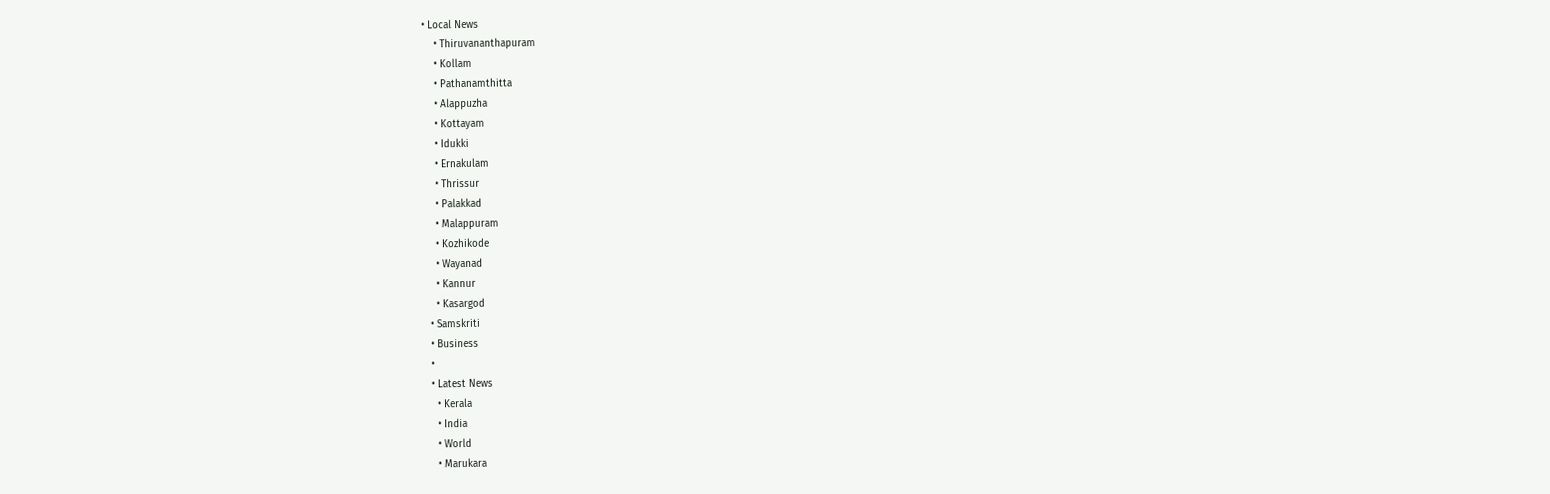• Local News
    • Thiruvananthapuram
    • Kollam
    • Pathanamthitta
    • Alappuzha
    • Kottayam
    • Idukki
    • Ernakulam
    • Thrissur
    • Palakkad
    • Malappuram
    • Kozhikode
    • Wayanad
    • Kannur
    • Kasargod
  • Samskriti
  • Business
  •
  • Latest News
    • Kerala
    • India
    • World
    • Marukara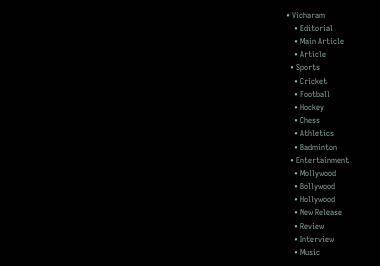• Vicharam
    • Editorial
    • Main Article
    • Article
  • Sports
    • Cricket
    • Football
    • Hockey
    • Chess
    • Athletics
    • Badminton
  • Entertainment
    • Mollywood
    • Bollywood
    • Hollywood
    • New Release
    • Review
    • Interview
    • Music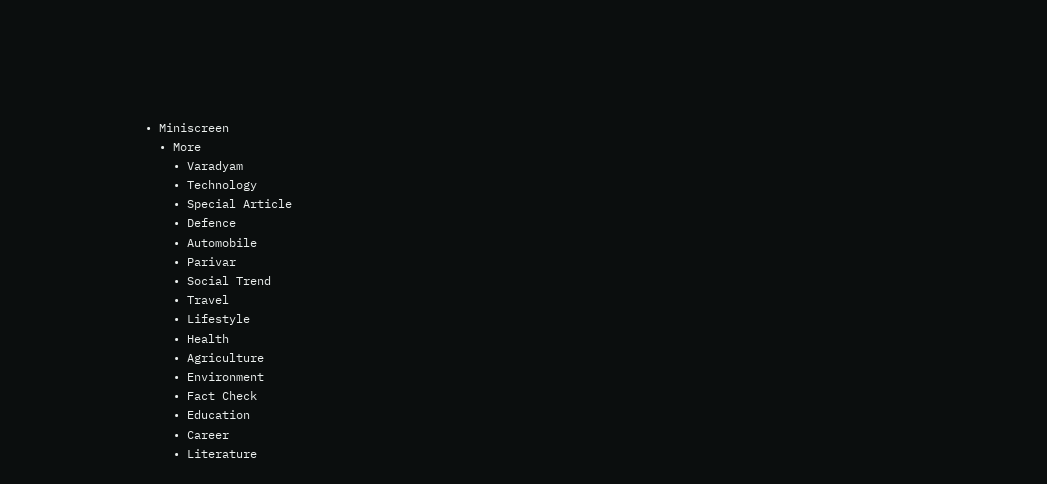• Miniscreen
  • More
    • Varadyam
    • Technology
    • Special Article
    • Defence
    • Automobile
    • Parivar
    • Social Trend
    • Travel
    • Lifestyle
    • Health
    • Agriculture
    • Environment
    • Fact Check
    • Education
    • Career
    • Literature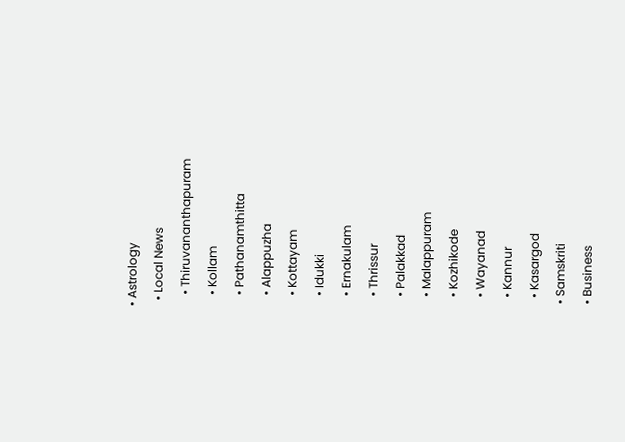• Astrology
  • Local News
    • Thiruvananthapuram
    • Kollam
    • Pathanamthitta
    • Alappuzha
    • Kottayam
    • Idukki
    • Ernakulam
    • Thrissur
    • Palakkad
    • Malappuram
    • Kozhikode
    • Wayanad
    • Kannur
    • Kasargod
  • Samskriti
  • Business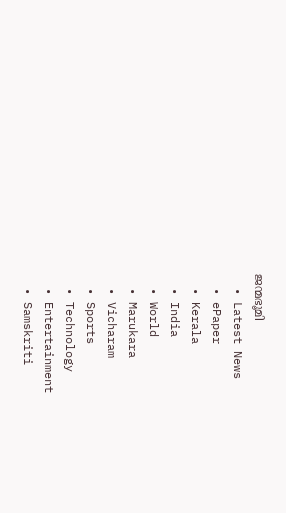ജന്മഭൂമി
  • Latest News
  • ePaper
  • Kerala
  • India
  • World
  • Marukara
  • Vicharam
  • Sports
  • Technology
  • Entertainment
  • Samskriti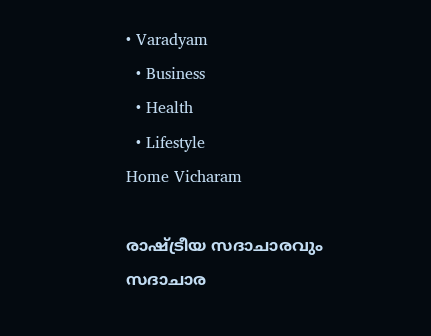• Varadyam
  • Business
  • Health
  • Lifestyle
Home Vicharam

രാഷ്‌ട്രീയ സദാചാരവും സദാചാര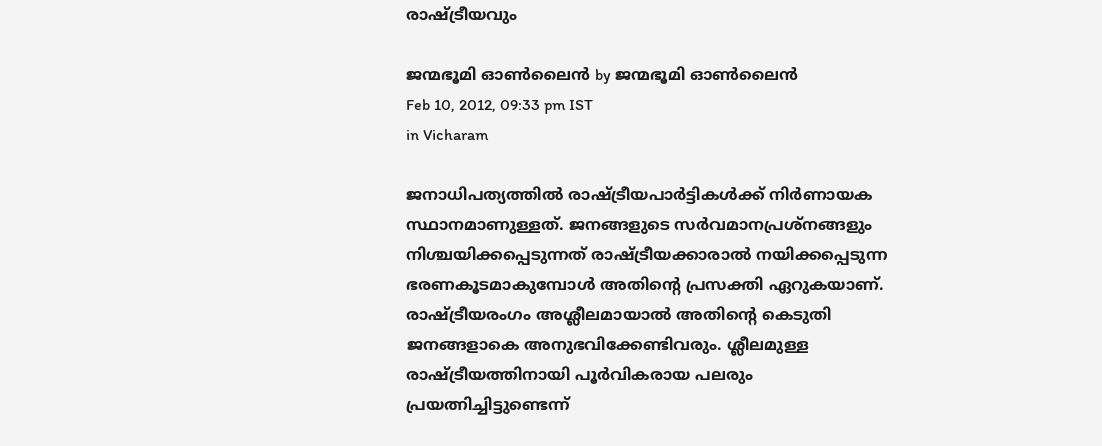രാഷ്‌ട്രീയവും

ജന്മഭൂമി ഓണ്‍ലൈന്‍ by ജന്മഭൂമി ഓണ്‍ലൈന്‍
Feb 10, 2012, 09:33 pm IST
in Vicharam

ജനാധിപത്യത്തില്‍ രാഷ്‌ട്രീയപാര്‍ട്ടികള്‍ക്ക്‌ നിര്‍ണായക സ്ഥാനമാണുള്ളത്‌. ജനങ്ങളുടെ സര്‍വമാനപ്രശ്നങ്ങളും നിശ്ചയിക്കപ്പെടുന്നത്‌ രാഷ്‌ട്രീയക്കാരാല്‍ നയിക്കപ്പെടുന്ന ഭരണകൂടമാകുമ്പോള്‍ അതിന്റെ പ്രസക്തി ഏറുകയാണ്‌. രാഷ്‌ട്രീയരംഗം അശ്ലീലമായാല്‍ അതിന്റെ കെടുതി ജനങ്ങളാകെ അനുഭവിക്കേണ്ടിവരും. ശ്ലീലമുള്ള രാഷ്‌ട്രീയത്തിനായി പൂര്‍വികരായ പലരും പ്രയത്നിച്ചിട്ടുണ്ടെന്ന്‌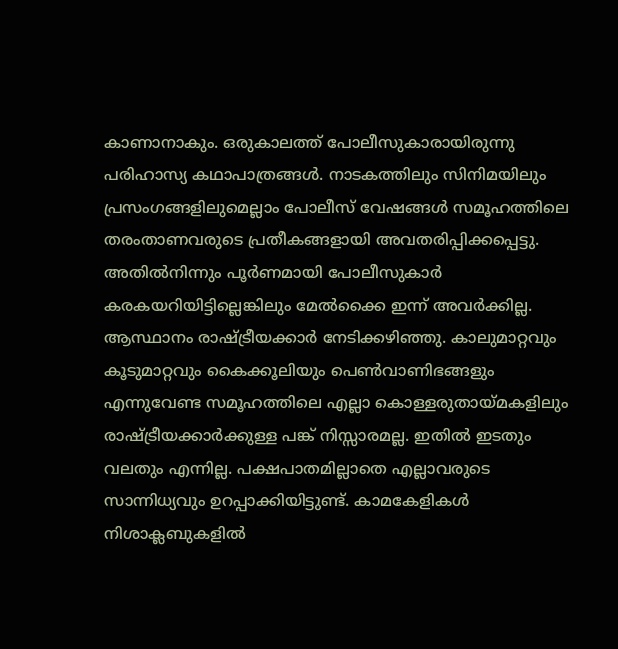കാണാനാകും. ഒരുകാലത്ത്‌ പോലീസുകാരായിരുന്നു പരിഹാസ്യ കഥാപാത്രങ്ങള്‍. നാടകത്തിലും സിനിമയിലും പ്രസംഗങ്ങളിലുമെല്ലാം പോലീസ്‌ വേഷങ്ങള്‍ സമൂഹത്തിലെ തരംതാണവരുടെ പ്രതീകങ്ങളായി അവതരിപ്പിക്കപ്പെട്ടു.
അതില്‍നിന്നും പൂര്‍ണമായി പോലീസുകാര്‍ കരകയറിയിട്ടില്ലെങ്കിലും മേല്‍ക്കൈ ഇന്ന്‌ അവര്‍ക്കില്ല. ആസ്ഥാനം രാഷ്‌ട്രീയക്കാര്‍ നേടിക്കഴിഞ്ഞു. കാലുമാറ്റവും കൂടുമാറ്റവും കൈക്കൂലിയും പെണ്‍വാണിഭങ്ങളും എന്നുവേണ്ട സമൂഹത്തിലെ എല്ലാ കൊള്ളരുതായ്‌മകളിലും രാഷ്‌ട്രീയക്കാര്‍ക്കുള്ള പങ്ക്‌ നിസ്സാരമല്ല. ഇതില്‍ ഇടതും വലതും എന്നില്ല. പക്ഷപാതമില്ലാതെ എല്ലാവരുടെ സാന്നിധ്യവും ഉറപ്പാക്കിയിട്ടുണ്ട്‌. കാമകേളികള്‍ നിശാക്ലബുകളില്‍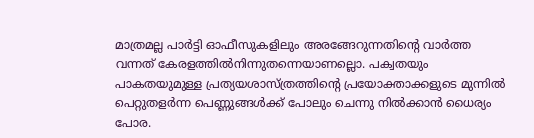മാത്രമല്ല പാര്‍ട്ടി ഓഫീസുകളിലും അരങ്ങേറുന്നതിന്റെ വാര്‍ത്ത വന്നത്‌ കേരളത്തില്‍നിന്നുതന്നെയാണല്ലൊ. പക്വതയും പാകതയുമുള്ള പ്രത്യയശാസ്ത്രത്തിന്റെ പ്രയോക്താക്കളുടെ മുന്നില്‍ പെറ്റുതളര്‍ന്ന പെണ്ണുങ്ങള്‍ക്ക്‌ പോലും ചെന്നു നില്‍ക്കാന്‍ ധൈര്യം പോര.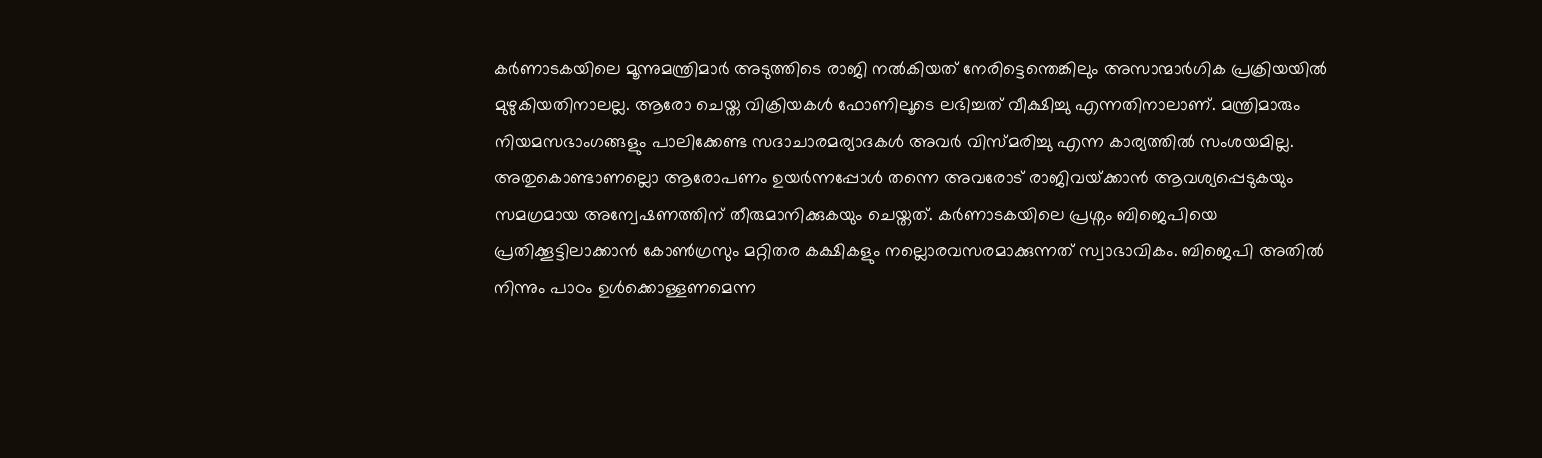കര്‍ണാടകയിലെ മൂന്നുമന്ത്രിമാര്‍ അടുത്തിടെ രാജി നല്‍കിയത്‌ നേരിട്ടെന്തെങ്കിലും അസാന്മാര്‍ഗിക പ്രക്രിയയില്‍ മുഴുകിയതിനാലല്ല. ആരോ ചെയ്ത വിക്രിയകള്‍ ഫോണിലൂടെ ലഭിച്ചത്‌ വീക്ഷിച്ചു എന്നതിനാലാണ്‌. മന്ത്രിമാരും നിയമസഭാംഗങ്ങളും പാലിക്കേണ്ട സദാചാരമര്യാദകള്‍ അവര്‍ വിസ്മരിച്ചു എന്ന കാര്യത്തില്‍ സംശയമില്ല. അതുകൊണ്ടാണല്ലൊ ആരോപണം ഉയര്‍ന്നപ്പോള്‍ തന്നെ അവരോട്‌ രാജിവയ്‌ക്കാന്‍ ആവശ്യപ്പെടുകയും സമഗ്രമായ അന്വേഷണത്തിന്‌ തീരുമാനിക്കുകയും ചെയ്തത്‌. കര്‍ണാടകയിലെ പ്രശ്നം ബിജെപിയെ പ്രതിക്കൂട്ടിലാക്കാന്‍ കോണ്‍ഗ്രസും മറ്റിതര കക്ഷികളും നല്ലൊരവസരമാക്കുന്നത്‌ സ്വാഭാവികം. ബിജെപി അതില്‍ നിന്നും പാഠം ഉള്‍ക്കൊള്ളണമെന്ന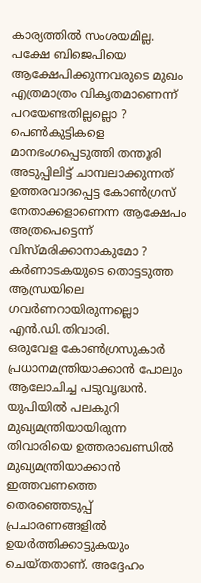കാര്യത്തില്‍ സംശയമില്ല. പക്ഷേ ബിജെപിയെ ആക്ഷേപിക്കുന്നവരുടെ മുഖം എത്രമാത്രം വികൃതമാണെന്ന്‌ പറയേണ്ടതില്ലല്ലൊ ? പെണ്‍കുട്ടികളെ മാനഭംഗപ്പെടുത്തി തന്തൂരി അടുപ്പിലിട്ട്‌ ചാമ്പലാക്കുന്നത്‌ ഉത്തരവാദപ്പെട്ട കോണ്‍ഗ്രസ്‌ നേതാക്കളാണെന്ന ആക്ഷേപം അത്രപെട്ടെന്ന്‌ വിസ്മരിക്കാനാകുമോ ? കര്‍ണാടകയുടെ തൊട്ടടുത്ത ആന്ധ്രയിലെ ഗവര്‍ണറായിരുന്നല്ലൊ എന്‍.ഡി.തിവാരി.
ഒരുവേള കോണ്‍ഗ്രസുകാര്‍ പ്രധാനമന്ത്രിയാക്കാന്‍ പോലും ആലോചിച്ച പടുവൃദ്ധന്‍. യുപിയില്‍ പലകുറി മുഖ്യമന്ത്രിയായിരുന്ന തിവാരിയെ ഉത്തരാഖണ്ഡില്‍ മുഖ്യമന്ത്രിയാക്കാന്‍ ഇത്തവണത്തെ തെരഞ്ഞെടുപ്പ്‌ പ്രചാരണങ്ങളില്‍ ഉയര്‍ത്തിക്കാട്ടുകയും ചെയ്തതാണ്‌. അദ്ദേഹം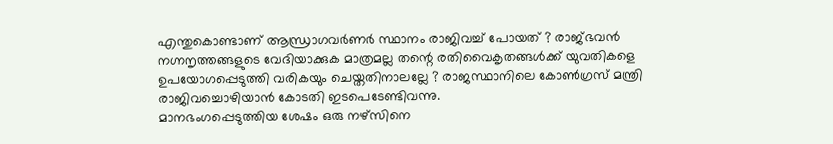എന്തുകൊണ്ടാണ്‌ ആന്ധ്രാഗവര്‍ണര്‍ സ്ഥാനം രാജിവച്ച്‌ പോയത്‌ ? രാജ്ഭവന്‍ നഗ്നനൃത്തങ്ങളുടെ വേദിയാക്കുക മാത്രമല്ല തന്റെ രതിവൈകൃതങ്ങള്‍ക്ക്‌ യുവതികളെ ഉപയോഗപ്പെടുത്തി വരികയും ചെയ്തതിനാലല്ലേ ? രാജസ്ഥാനിലെ കോണ്‍ഗ്രസ്‌ മന്ത്രി രാജിവച്ചൊഴിയാന്‍ കോടതി ഇടപെടേണ്ടിവന്നു.
മാനഭംഗപ്പെടുത്തിയ ശേഷം ഒരു നഴ്സിനെ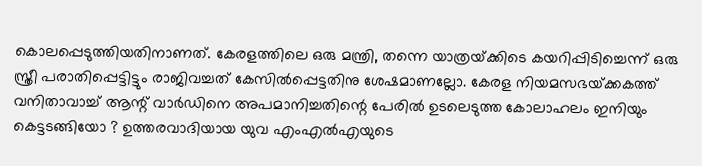കൊലപ്പെടുത്തിയതിനാണത്‌. കേരളത്തിലെ ഒരു മന്ത്രി, തന്നെ യാത്രയ്‌ക്കിടെ കയറിപ്പിടിച്ചെന്ന്‌ ഒരു സ്ത്രീ പരാതിപ്പെട്ടിട്ടും രാജിവച്ചത്‌ കേസില്‍പ്പെട്ടതിനു ശേഷമാണല്ലോ. കേരള നിയമസഭയ്‌ക്കകത്ത്‌ വനിതാവാച്ച്‌ ആന്റ്‌ വാര്‍ഡിനെ അപമാനിച്ചതിന്റെ പേരില്‍ ഉടലെടുത്ത കോലാഹലം ഇനിയും കെട്ടടങ്ങിയോ ? ഉത്തരവാദിയായ യുവ എംഎല്‍എയുടെ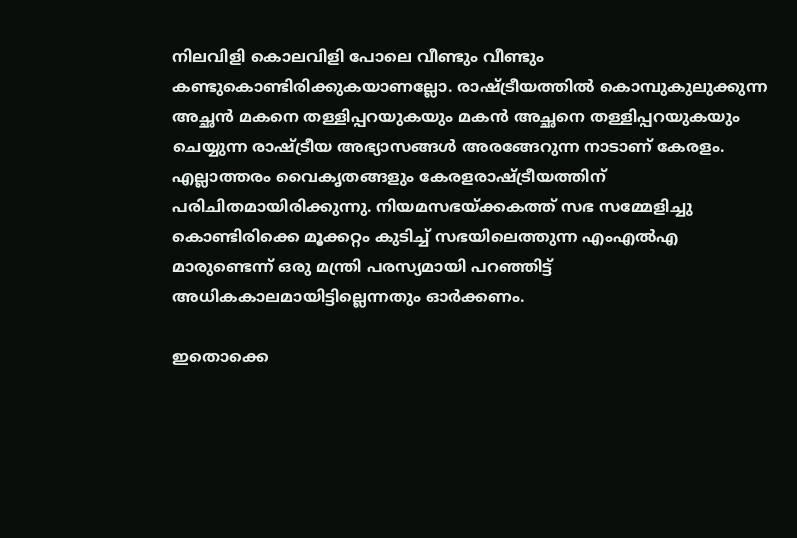നിലവിളി കൊലവിളി പോലെ വീണ്ടും വീണ്ടും കണ്ടുകൊണ്ടിരിക്കുകയാണല്ലോ. രാഷ്‌ട്രീയത്തില്‍ കൊമ്പുകുലുക്കുന്ന അച്ഛന്‍ മകനെ തള്ളിപ്പറയുകയും മകന്‍ അച്ഛനെ തള്ളിപ്പറയുകയും ചെയ്യുന്ന രാഷ്‌ട്രീയ അഭ്യാസങ്ങള്‍ അരങ്ങേറുന്ന നാടാണ്‌ കേരളം. എല്ലാത്തരം വൈകൃതങ്ങളും കേരളരാഷ്‌ട്രീയത്തിന്‌ പരിചിതമായിരിക്കുന്നു. നിയമസഭയ്‌ക്കകത്ത്‌ സഭ സമ്മേളിച്ചു കൊണ്ടിരിക്കെ മൂക്കറ്റം കുടിച്ച്‌ സഭയിലെത്തുന്ന എംഎല്‍എ മാരുണ്ടെന്ന്‌ ഒരു മന്ത്രി പരസ്യമായി പറഞ്ഞിട്ട്‌ അധികകാലമായിട്ടില്ലെന്നതും ഓര്‍ക്കണം.

ഇതൊക്കെ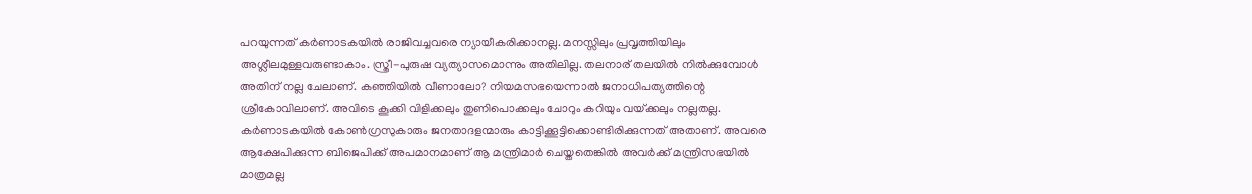പറയുന്നത്‌ കര്‍ണാടകയില്‍ രാജിവച്ചവരെ ന്യായീകരിക്കാനല്ല. മനസ്സിലും പ്രവൃത്തിയിലും അശ്ലീലമുള്ളവരുണ്ടാകാം. സ്ത്രീ-പുരുഷ വ്യത്യാസമൊന്നും അതിലില്ല. തലനാര്‌ തലയില്‍ നില്‍ക്കുമ്പോള്‍ അതിന്‌ നല്ല ചേലാണ്‌. കഞ്ഞിയില്‍ വീണാലോ? നിയമസഭയെന്നാല്‍ ജനാധിപത്യത്തിന്റെ ശ്രീകോവിലാണ്‌. അവിടെ കൂക്കി വിളിക്കലും തുണിപൊക്കലും ചോറും കറിയും വയ്‌ക്കലും നല്ലതല്ല. കര്‍ണാടകയില്‍ കോണ്‍ഗ്രസുകാരും ജനതാദളന്മാരും കാട്ടിക്കൂട്ടിക്കൊണ്ടിരിക്കുന്നത്‌ അതാണ്‌. അവരെ ആക്ഷേപിക്കുന്ന ബിജെപിക്ക്‌ അപമാനമാണ്‌ ആ മന്ത്രിമാര്‍ ചെയ്തതെങ്കില്‍ അവര്‍ക്ക്‌ മന്ത്രിസഭയില്‍ മാത്രമല്ല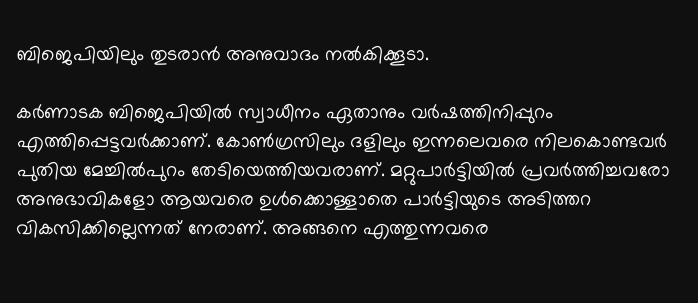ബിജെപിയിലും തുടരാന്‍ അനുവാദം നല്‍കിക്കൂടാ.

കര്‍ണാടക ബിജെപിയില്‍ സ്വാധീനം ഏതാനും വര്‍ഷത്തിനിപ്പുറം എത്തിപ്പെട്ടവര്‍ക്കാണ്‌. കോണ്‍ഗ്രസിലും ദളിലും ഇന്നലെവരെ നിലകൊണ്ടവര്‍ പുതിയ മേച്ചില്‍പുറം തേടിയെത്തിയവരാണ്‌. മറ്റുപാര്‍ട്ടിയില്‍ പ്രവര്‍ത്തിച്ചവരോ അനുഭാവികളോ ആയവരെ ഉള്‍ക്കൊള്ളാതെ പാര്‍ട്ടിയുടെ അടിത്തറ വികസിക്കില്ലെന്നത്‌ നേരാണ്‌. അങ്ങനെ എത്തുന്നവരെ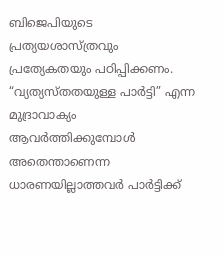ബിജെപിയുടെ പ്രത്യയശാസ്ത്രവും പ്രത്യേകതയും പഠിപ്പിക്കണം. “വ്യത്യസ്തതയുള്ള പാര്‍ട്ടി” എന്ന മുദ്രാവാക്യം ആവര്‍ത്തിക്കുമ്പോള്‍ അതെന്താണെന്ന ധാരണയില്ലാത്തവര്‍ പാര്‍ട്ടിക്ക്‌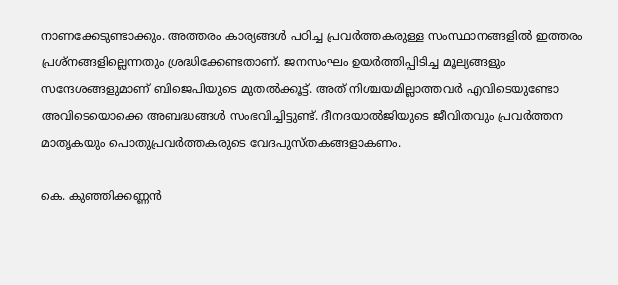നാണക്കേടുണ്ടാക്കും. അത്തരം കാര്യങ്ങള്‍ പഠിച്ച പ്രവര്‍ത്തകരുള്ള സംസ്ഥാനങ്ങളില്‍ ഇത്തരം പ്രശ്നങ്ങളില്ലെന്നതും ശ്രദ്ധിക്കേണ്ടതാണ്‌. ജനസംഘം ഉയര്‍ത്തിപ്പിടിച്ച മൂല്യങ്ങളും സന്ദേശങ്ങളുമാണ്‌ ബിജെപിയുടെ മുതല്‍ക്കൂട്ട്‌. അത്‌ നിശ്ചയമില്ലാത്തവര്‍ എവിടെയുണ്ടോ അവിടെയൊക്കെ അബദ്ധങ്ങള്‍ സംഭവിച്ചിട്ടുണ്ട്‌. ദീനദയാല്‍ജിയുടെ ജീവിതവും പ്രവര്‍ത്തന മാതൃകയും പൊതുപ്രവര്‍ത്തകരുടെ വേദപുസ്തകങ്ങളാകണം.

കെ. കുഞ്ഞിക്കണ്ണന്‍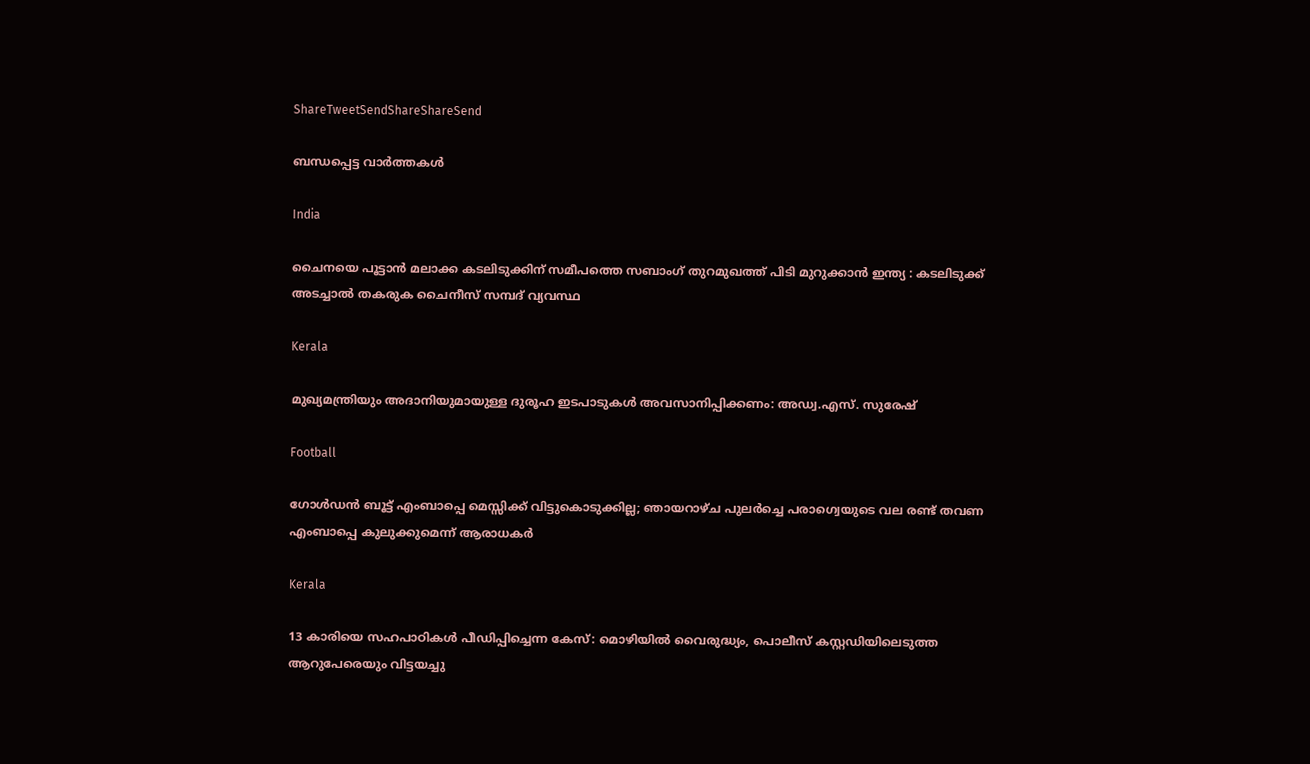ShareTweetSendShareShareSend

ബന്ധപ്പെട്ട വാര്‍ത്തകള്‍

India

ചൈനയെ പൂട്ടാൻ മലാക്ക കടലിടുക്കിന് സമീപത്തെ സബാംഗ് തുറമുഖത്ത് പിടി മുറുക്കാൻ ഇന്ത്യ : കടലിടുക്ക് അടച്ചാൽ തകരുക ചൈനീസ് സമ്പദ് വ്യവസ്ഥ

Kerala

മുഖ്യമന്ത്രിയും അദാനിയുമായുള്ള ദുരൂഹ ഇടപാടുകൾ അവസാനിപ്പിക്കണം: അഡ്വ.എസ്. സുരേഷ്

Football

ഗോള്‍ഡന്‍ ബൂട്ട് എംബാപ്പെ മെസ്സിക്ക് വിട്ടുകൊടുക്കില്ല; ഞായറാഴ്ച പുലര്‍ച്ചെ പരാഗ്വെയുടെ വല രണ്ട് തവണ എംബാപ്പെ കുലുക്കുമെന്ന് ആരാധകര്‍

Kerala

13 കാരിയെ സഹപാഠികള്‍ പീഡിപ്പിച്ചെന്ന കേസ്: മൊഴിയില്‍ വൈരുദ്ധ്യം, പൊലീസ് കസ്റ്റഡിയിലെടുത്ത ആറുപേരെയും വിട്ടയച്ചു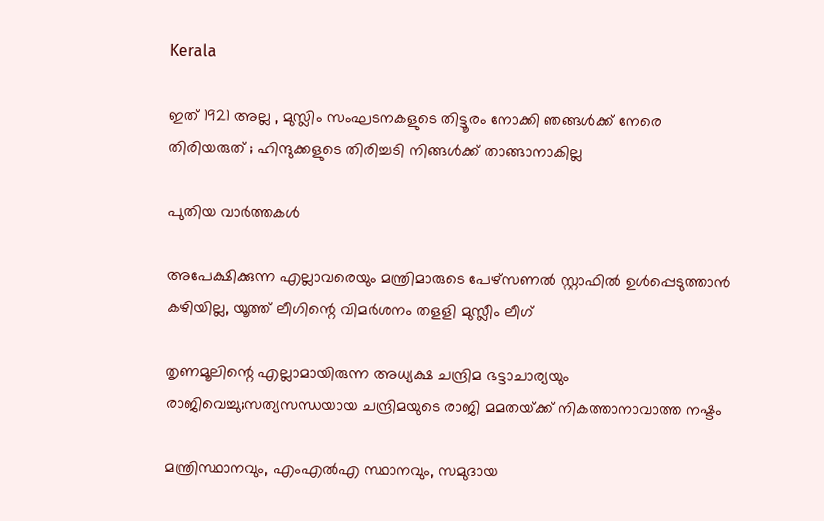Kerala

ഇത് 1921 അല്ല , മുസ്ലിം സംഘടനകളുടെ തിട്ടൂരം നോക്കി ഞങ്ങൾക്ക് നേരെ തിരിയരുത് ; ഹിന്ദുക്കളുടെ തിരിച്ചടി നിങ്ങൾക്ക് താങ്ങാനാകില്ല

പുതിയ വാര്‍ത്തകള്‍

അപേക്ഷിക്കുന്ന എല്ലാവരെയും മന്ത്രിമാരുടെ പേഴ്‌സണല്‍ സ്റ്റാഫില്‍ ഉള്‍പ്പെടുത്താന്‍ കഴിയില്ല, യൂത്ത് ലീഗിന്റെ വിമര്‍ശനം തളളി മുസ്ലീം ലീഗ്

തൃണമൂലിന്റെ എല്ലാമായിരുന്ന അധ്യക്ഷ ചന്ദ്രിമ ഭട്ടാചാര്യയും രാജിവെച്ചു;സത്യസന്ധയായ ചന്ദ്രിമയുടെ രാജി മമതയ്‌ക്ക് നികത്താനാവാത്ത നഷ്ടം

മന്ത്രിസ്ഥാനവും, എംഎൽഎ സ്ഥാനവും, സമുദായ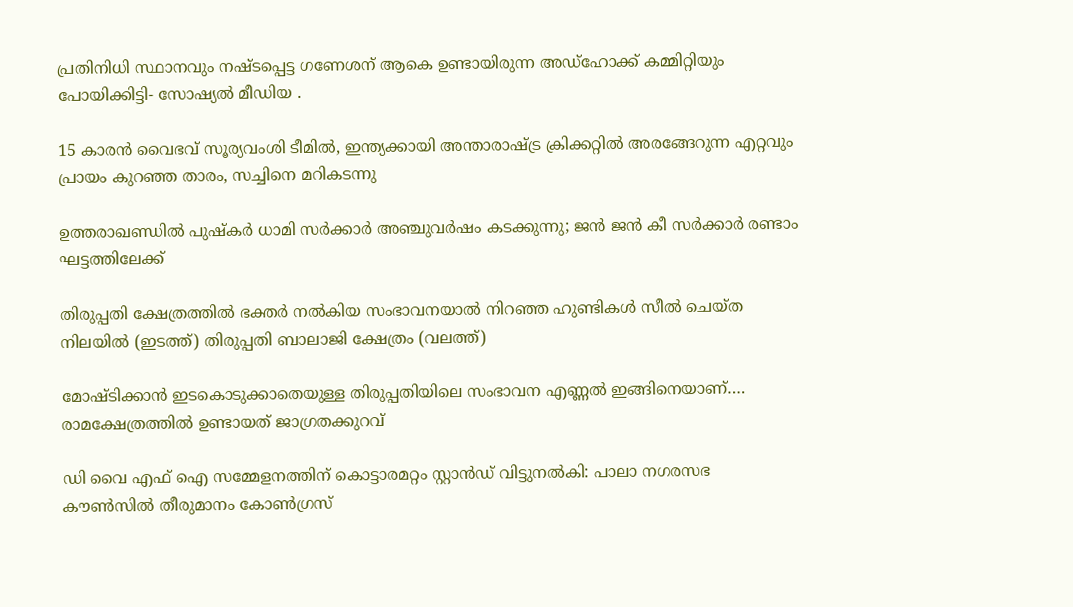പ്രതിനിധി സ്ഥാനവും നഷ്ടപ്പെട്ട ഗണേശന് ആകെ ഉണ്ടായിരുന്ന അഡ്ഹോക്ക് കമ്മിറ്റിയും പോയിക്കിട്ടി- സോഷ്യൽ മീഡിയ .

15 കാരന്‍ വൈഭവ് സൂര്യവംശി ടീമില്‍, ഇന്ത്യക്കായി അന്താരാഷ്‌ട്ര ക്രിക്കറ്റില്‍ അരങ്ങേറുന്ന എറ്റവും പ്രായം കുറഞ്ഞ താരം, സച്ചിനെ മറികടന്നു

ഉത്തരാഖണ്ഡിൽ പുഷ്‌കർ ധാമി സർക്കാർ അഞ്ചുവർഷം കടക്കുന്നു; ജൻ ജൻ കീ സർക്കാർ രണ്ടാം ഘട്ടത്തിലേക്ക്

തിരുപ്പതി ക്ഷേത്രത്തില്‍ ഭക്തര്‍ നല്‍കിയ സംഭാവനയാല്‍ നിറഞ്ഞ ഹുണ്ടികള്‍ സീല്‍ ചെയ്ത നിലയില്‍ (ഇടത്ത്) തിരുപ്പതി ബാലാജി ക്ഷേത്രം (വലത്ത്)

മോഷ്ടിക്കാന്‍ ഇടകൊടുക്കാതെയുള്ള തിരുപ്പതിയിലെ സംഭാവന എണ്ണല്‍ ഇങ്ങിനെയാണ്…. രാമക്ഷേത്രത്തില്‍ ഉണ്ടായത് ജാഗ്രതക്കുറവ്

ഡി വൈ എഫ് ഐ സമ്മേളനത്തിന് കൊട്ടാരമറ്റം സ്റ്റാന്‍ഡ് വിട്ടുനല്‍കി: പാലാ നഗരസഭ കൗണ്‍സില്‍ തീരുമാനം കോണ്‍ഗ്രസ്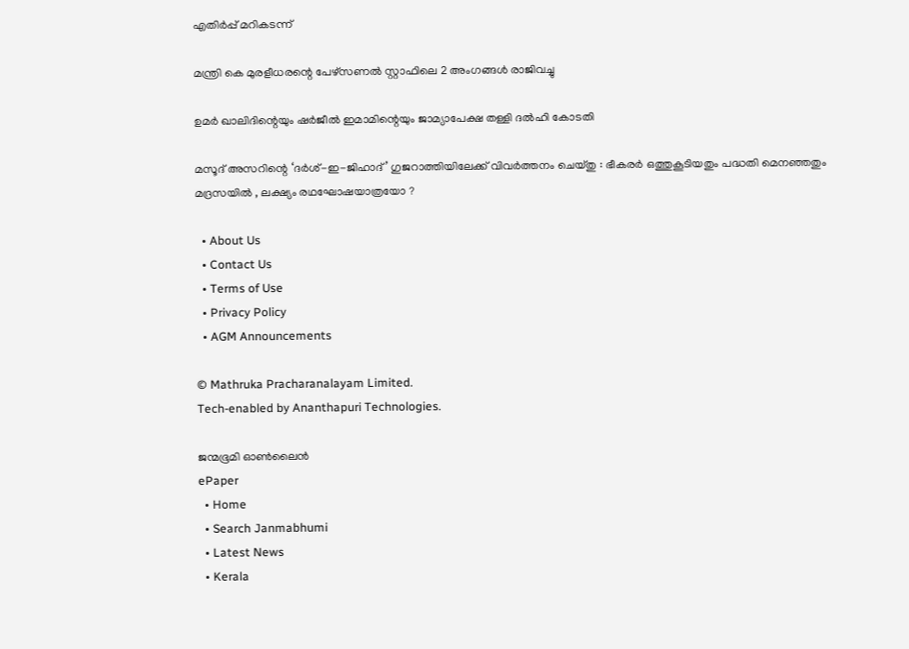എതിര്‍പ്പ് മറികടന്ന്

മന്ത്രി കെ മുരളീധരന്റെ പേഴ്‌സണല്‍ സ്റ്റാഫിലെ 2 അംഗങ്ങള്‍ രാജിവച്ചു

ഉമര്‍ ഖാലിദിന്റെയും ഷര്‍ജീല്‍ ഇമാമിന്റെയും ജാമ്യാപേക്ഷ തള്ളി ദല്‍ഹി കോടതി

മസൂദ് അസറിന്റെ ‘ദർശ്-ഇ-ജിഹാദ്’ ഗുജറാത്തിയിലേക്ക് വിവർത്തനം ചെയ്തു : ഭീകരർ ഒത്തുകൂടിയതും പദ്ധതി മെനഞ്ഞതും മദ്രസയിൽ , ലക്ഷ്യം രഥഘോഷയാത്രയോ ?

  • About Us
  • Contact Us
  • Terms of Use
  • Privacy Policy
  • AGM Announcements

© Mathruka Pracharanalayam Limited.
Tech-enabled by Ananthapuri Technologies.

ജന്മഭൂമി ഓണ്‍ലൈന്‍
ePaper
  • Home
  • Search Janmabhumi
  • Latest News
  • Kerala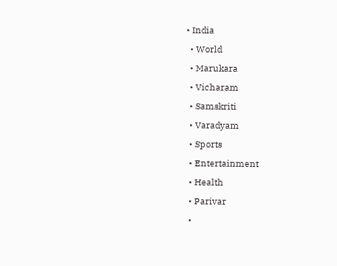• India
  • World
  • Marukara
  • Vicharam
  • Samskriti
  • Varadyam
  • Sports
  • Entertainment
  • Health
  • Parivar
  •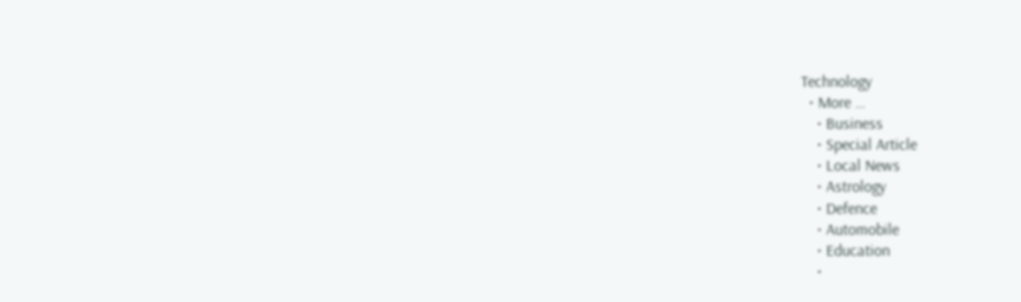Technology
  • More …
    • Business
    • Special Article
    • Local News
    • Astrology
    • Defence
    • Automobile
    • Education
    •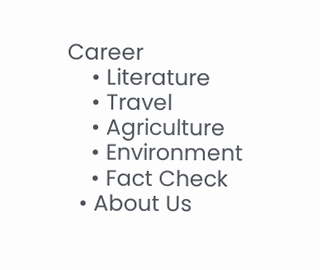Career
    • Literature
    • Travel
    • Agriculture
    • Environment
    • Fact Check
  • About Us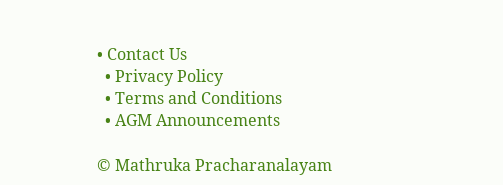• Contact Us
  • Privacy Policy
  • Terms and Conditions
  • AGM Announcements

© Mathruka Pracharanalayam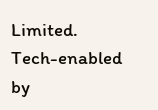Limited.
Tech-enabled by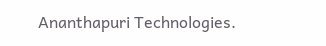Ananthapuri Technologies.